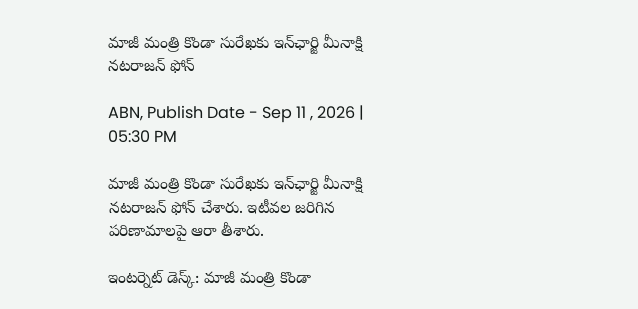మాజీ మంత్రి కొండా సురేఖకు ఇన్‌ఛార్జి మీనాక్షి నటరాజన్ ఫోన్

ABN, Publish Date - Sep 11 , 2026 | 05:30 PM

మాజీ మంత్రి కొండా సురేఖకు ఇన్‌ఛార్జి మీనాక్షి నటరాజన్ ఫోన్ చేశారు. ఇటీవల జరిగిన పరిణామాలపై ఆరా తీశారు.

ఇంటర్నెట్ డెస్క్: మాజీ మంత్రి కొండా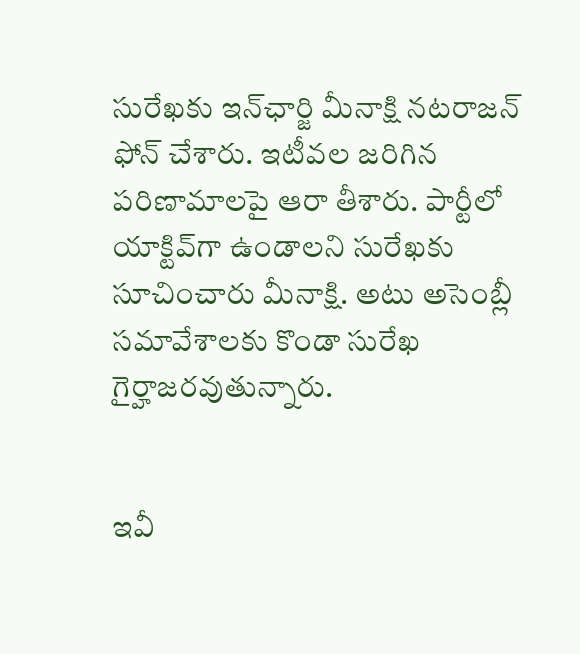సురేఖకు ఇన్‌ఛార్జి మీనాక్షి నటరాజన్ ఫోన్ చేశారు. ఇటీవల జరిగిన పరిణామాలపై ఆరా తీశారు. పార్టీలో యాక్టివ్‌గా ఉండాలని సురేఖకు సూచించారు మీనాక్షి. అటు అసెంబ్లీ సమావేశాలకు కొండా సురేఖ గైర్హాజరవుతున్నారు.


ఇవీ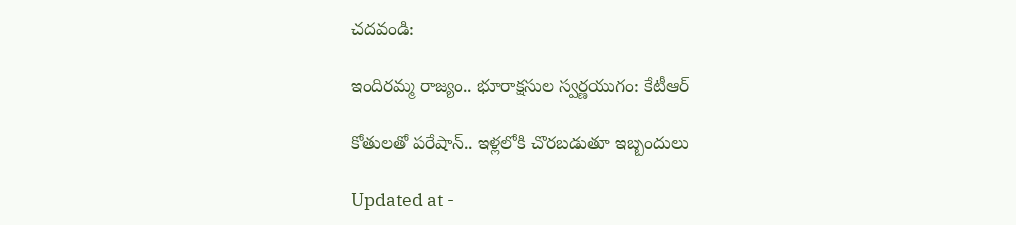చదవండి:

ఇందిరమ్మ రాజ్యం.. భూరాక్షసుల స్వర్ణయుగం: కేటీఆర్

కోతులతో పరేషాన్.. ఇళ్లలోకి చొరబడుతూ ఇబ్బందులు

Updated at -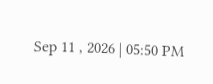Sep 11 , 2026 | 05:50 PM